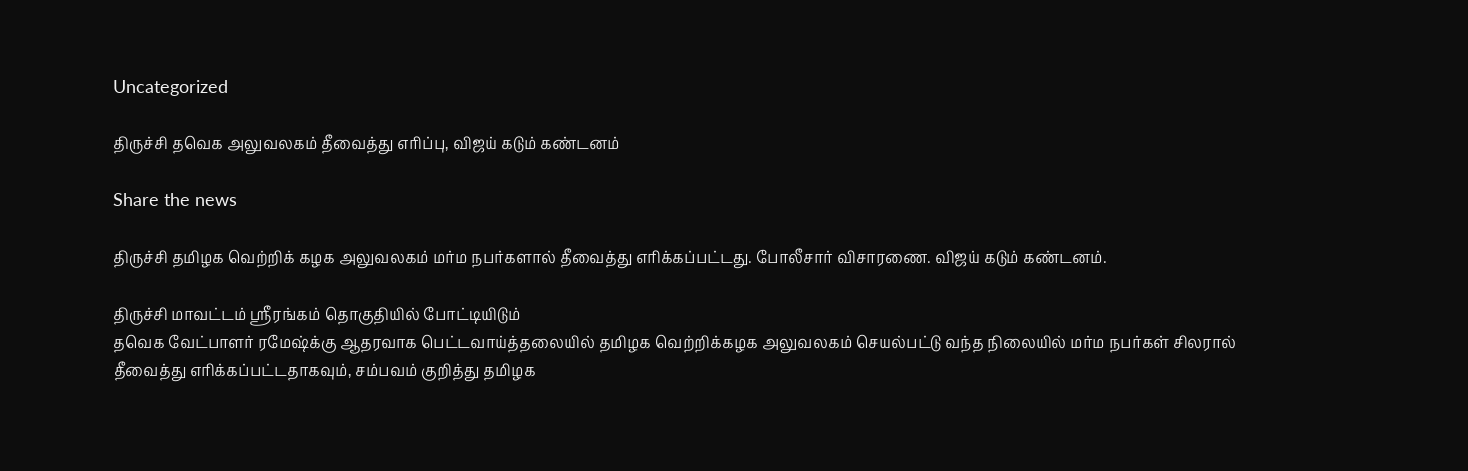Uncategorized

திருச்சி தவெக அலுவலகம் தீவைத்து எரிப்பு, விஜய் கடும் கண்டனம்

Share the news

திருச்சி தமிழக வெற்றிக் கழக அலுவலகம் மர்ம நபர்களால் தீவைத்து எரிக்கப்பட்டது. போலீசார் விசாரணை. விஜய் கடும் கண்டனம்.

திருச்சி மாவட்டம் ஸ்ரீரங்கம் தொகுதியில் போட்டியிடும்
தவெக வேட்பாளர் ரமேஷ்க்கு ஆதரவாக பெட்டவாய்த்தலையில் தமிழக வெற்றிக்கழக அலுவலகம் செயல்பட்டு வந்த நிலையில் மர்ம நபர்கள் சிலரால் தீவைத்து எரிக்கப்பட்டதாகவும், சம்பவம் குறித்து தமிழக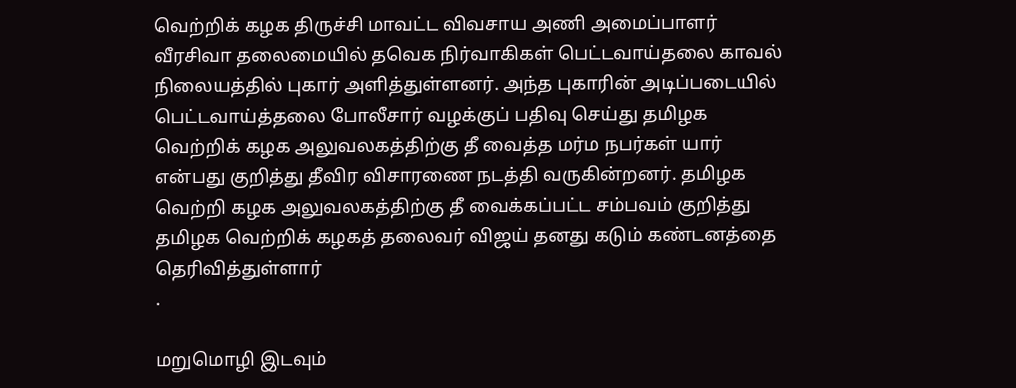வெற்றிக் கழக திருச்சி மாவட்ட விவசாய அணி அமைப்பாளர் வீரசிவா தலைமையில் தவெக நிர்வாகிகள் பெட்டவாய்தலை காவல் நிலையத்தில் புகார் அளித்துள்ளனர். அந்த புகாரின் அடிப்படையில் பெட்டவாய்த்தலை போலீசார் வழக்குப் பதிவு செய்து தமிழக வெற்றிக் கழக அலுவலகத்திற்கு தீ வைத்த மர்ம நபர்கள் யார் என்பது குறித்து தீவிர விசாரணை நடத்தி வருகின்றனர். தமிழக வெற்றி கழக அலுவலகத்திற்கு தீ வைக்கப்பட்ட சம்பவம் குறித்து தமிழக வெற்றிக் கழகத் தலைவர் விஜய் தனது கடும் கண்டனத்தை தெரிவித்துள்ளார்
.

மறுமொழி இடவும்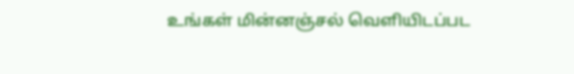உங்கள் மின்னஞ்சல் வெளியிடப்பட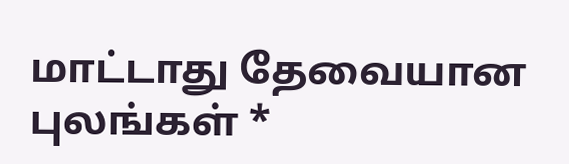மாட்டாது தேவையான புலங்கள் *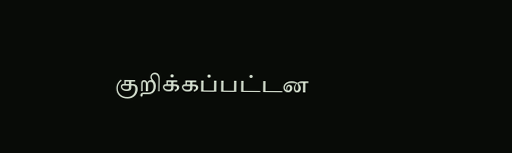குறிக்கப்பட்டன